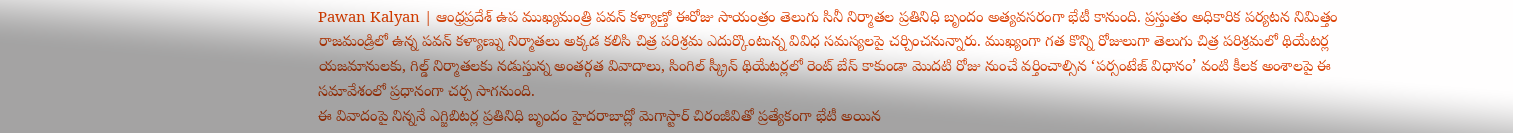Pawan Kalyan | ఆంధ్రప్రదేశ్ ఉప ముఖ్యమంత్రి పవన్ కళ్యాణ్తో ఈరోజు సాయంత్రం తెలుగు సినీ నిర్మాతల ప్రతినిధి బృందం అత్యవసరంగా భేటీ కానుంది. ప్రస్తుతం అధికారిక పర్యటన నిమిత్తం రాజమండ్రిలో ఉన్న పవన్ కళ్యాణ్ను నిర్మాతలు అక్కడ కలిసి చిత్ర పరిశ్రమ ఎదుర్కొంటున్న వివిధ సమస్యలపై చర్చించనున్నారు. ముఖ్యంగా గత కొన్ని రోజులుగా తెలుగు చిత్ర పరిశ్రమలో థియేటర్ల యజమానులకు, గిల్డ్ నిర్మాతలకు నడుస్తున్న అంతర్గత వివాదాలు, సింగిల్ స్క్రీన్ థియేటర్లలో రెంట్ బేస్ కాకుండా మొదటి రోజు నుంచే వర్తించాల్సిన ‘పర్సంటేజ్ విధానం’ వంటి కీలక అంశాలపై ఈ సమావేశంలో ప్రధానంగా చర్చ సాగనుంది.
ఈ వివాదంపై నిన్ననే ఎగ్జిబిటర్ల ప్రతినిధి బృందం హైదరాబాద్లో మెగాస్టార్ చిరంజీవితో ప్రత్యేకంగా భేటీ అయిన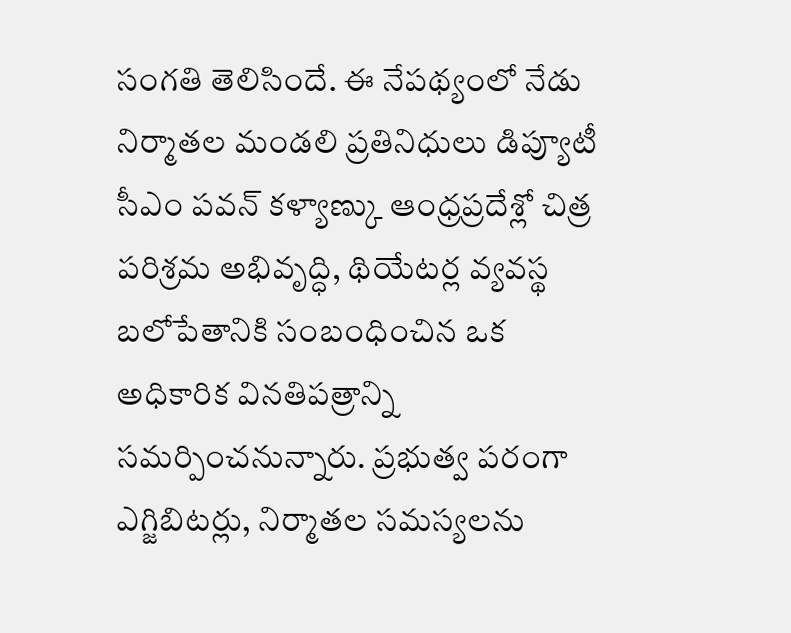సంగతి తెలిసిందే. ఈ నేపథ్యంలో నేడు నిర్మాతల మండలి ప్రతినిధులు డిప్యూటీ సీఎం పవన్ కళ్యాణ్కు ఆంధ్రప్రదేశ్లో చిత్ర పరిశ్రమ అభివృద్ధి, థియేటర్ల వ్యవస్థ బలోపేతానికి సంబంధించిన ఒక అధికారిక వినతిపత్రాన్ని సమర్పించనున్నారు. ప్రభుత్వ పరంగా ఎగ్జిబిటర్లు, నిర్మాతల సమస్యలను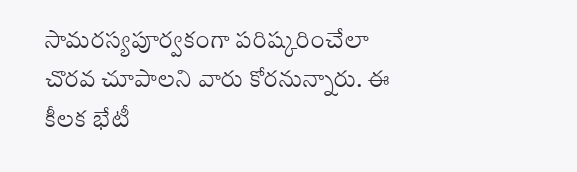సామరస్యపూర్వకంగా పరిష్కరించేలా చొరవ చూపాలని వారు కోరనున్నారు. ఈ కీలక భేటీ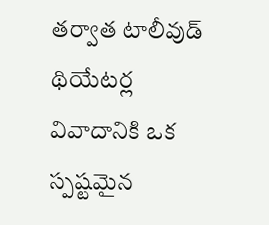తర్వాత టాలీవుడ్ థియేటర్ల వివాదానికి ఒక స్పష్టమైన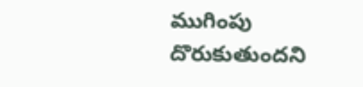ముగింపు దొరుకుతుందని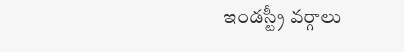ఇండస్ట్రీ వర్గాలు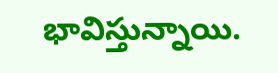భావిస్తున్నాయి.